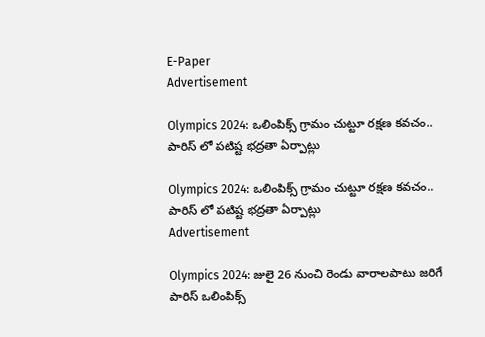E-Paper
Advertisement

Olympics 2024: ఒలింపిక్స్ గ్రామం చుట్టూ రక్షణ కవచం.. పారిస్ లో పటిష్ట భద్రతా ఏర్పాట్లు

Olympics 2024: ఒలింపిక్స్ గ్రామం చుట్టూ రక్షణ కవచం.. పారిస్ లో పటిష్ట భద్రతా ఏర్పాట్లు
Advertisement

Olympics 2024: జులై 26 నుంచి రెండు వారాలపాటు జరిగే పారిస్ ఒలింపిక్స్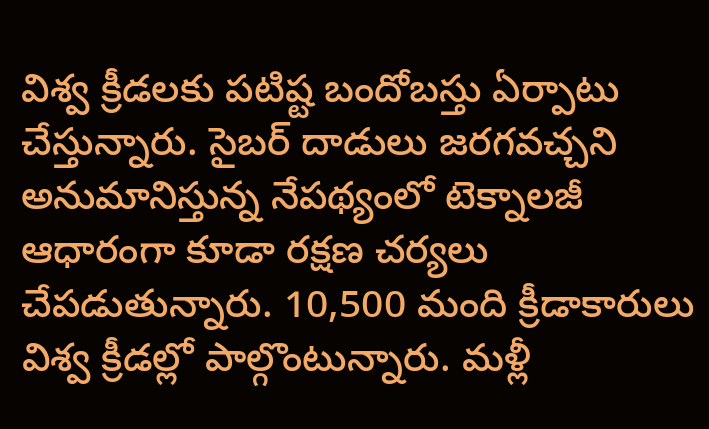విశ్వ క్రీడలకు పటిష్ట బందోబస్తు ఏర్పాటు చేస్తున్నారు. సైబర్‌ దాడులు జరగవచ్చని అనుమానిస్తున్న నేపథ్యంలో టెక్నాలజీ ఆధారంగా కూడా రక్షణ చర్యలు చేపడుతున్నారు. 10,500 మంది క్రీడాకారులు విశ్వ క్రీడల్లో పాల్గొంటున్నారు. మళ్లీ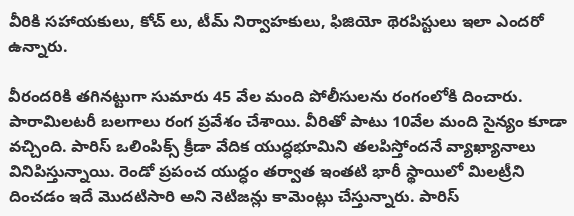వీరికి సహాయకులు, కోచ్ లు, టీమ్ నిర్వాహకులు, ఫిజియో థెరపిస్టులు ఇలా ఎందరో ఉన్నారు.

వీరందరికి తగినట్టుగా సుమారు 45 వేల మంది పోలీసులను రంగంలోకి దించారు. పారామిలటరీ బలగాలు రంగ ప్రవేశం చేశాయి. వీరితో పాటు 10వేల మంది సైన్యం కూడా వచ్చింది. పారిస్ ఒలింపిక్స్ క్రీడా వేదిక యుద్ధభూమిని తలపిస్తోందనే వ్యాఖ్యానాలు వినిపిస్తున్నాయి. రెండో ప్రపంచ యుద్ధం తర్వాత ఇంతటి భారీ స్థాయిలో మిలట్రీని దించడం ఇదే మొదటిసారి అని నెటిజన్లు కామెంట్లు చేస్తున్నారు. పారిస్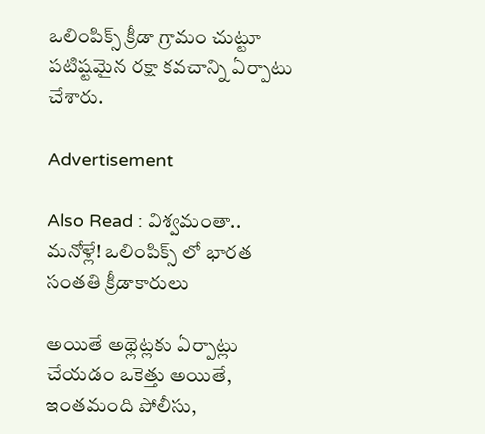ఒలింపిక్స్ క్రీడా గ్రామం చుట్టూ పటిష్టమైన రక్షా కవచాన్ని ఏర్పాటు చేశారు.

Advertisement

Also Read : విశ్వమంతా.. మనోళ్లే! ఒలింపిక్స్ లో భారత సంతతి క్రీడాకారులు

అయితే అథ్లెట్లకు ఏర్పాట్లు చేయడం ఒకెత్తు అయితే, ఇంతమంది పోలీసు,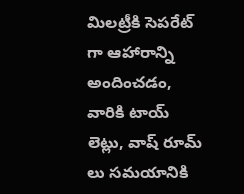మిలట్రీకి సెపరేట్ గా ఆహారాన్ని అందించడం, వారికి టాయ్ లెట్లు, వాష్ రూమ్ లు సమయానికి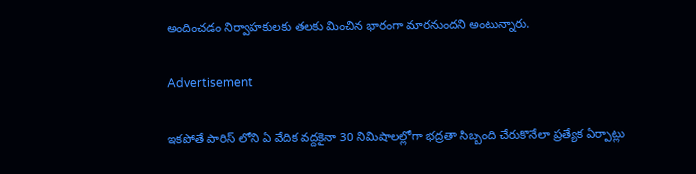అందించడం నిర్వాహకులకు తలకు మించిన భారంగా మారనుందని అంటున్నారు.

Advertisement

ఇకపోతే పారిస్ లోని ఏ వేదిక వద్దకైనా 30 నిమిషాలల్లోగా భద్రతా సిబ్బంది చేరుకొనేలా ప్రత్యేక ఏర్పాట్లు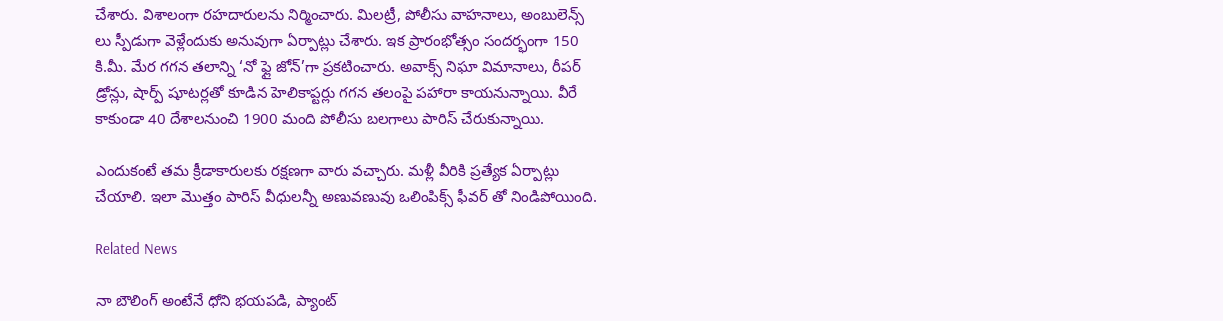చేశారు. విశాలంగా రహదారులను నిర్మించారు. మిలట్రీ, పోలీసు వాహనాలు, అంబులెన్స్ లు స్పీడుగా వెళ్లేందుకు అనువుగా ఏర్పాట్లు చేశారు. ఇక ప్రారంభోత్సం సందర్భంగా 150 కి.మీ. మేర గగన తలాన్ని ‘నో ఫ్లై జోన్‌’గా ప్రకటించారు. అవాక్స్‌ నిఘా విమానాలు, రీపర్‌ డ్రోన్లు, షార్ప్‌ షూటర్లతో కూడిన హెలికాప్టర్లు గగన తలంపై పహారా కాయనున్నాయి. వీరే కాకుండా 40 దేశాలనుంచి 1900 మంది పోలీసు బలగాలు పారిస్‌ చేరుకున్నాయి.

ఎందుకంటే తమ క్రీడాకారులకు రక్షణగా వారు వచ్చారు. మళ్లీ వీరికి ప్రత్యేక ఏర్పాట్లు చేయాలి. ఇలా మొత్తం పారిస్ వీధులన్నీ అణువణువు ఒలింపిక్స్ ఫీవర్ తో నిండిపోయింది.

Related News

నా బౌలింగ్ అంటేనే ధోని భ‌య‌ప‌డి, ప్యాంట్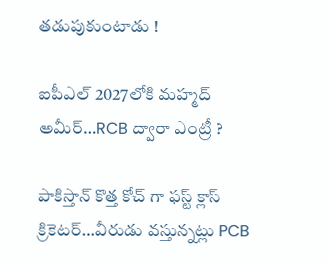త‌డుపుకుంటాడు !

ఐపీఎల్ 2027లోకి మహ్మద్ అమీర్…RCB ద్వారా ఎంట్రీ ?

పాకిస్తాన్ కొత్త‌ కోచ్ గా ఫ‌స్ట్ క్లాస్ క్రికెట‌ర్‌…వీరుడు వ‌స్తున్న‌ట్లు PCB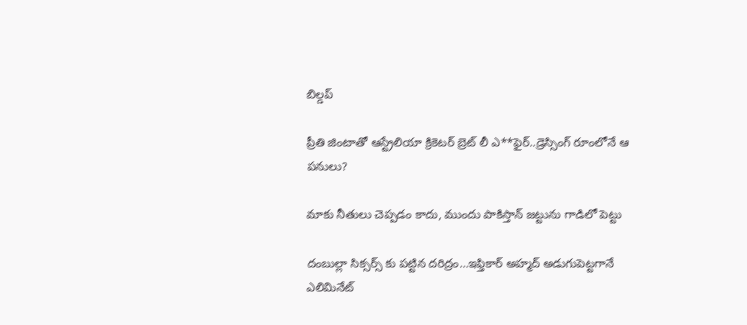బిల్డ‌ప్

ప్రీతి జింటాతో ఆస్ట్రేలియా క్రికెట‌ర్‌ బ్రెట్ లీ ఎ**ఫైర్‌..డ్రెస్సింగ్ రూంలోనే ఆ ప‌నులు?

మాకు నీతులు చెప్ప‌డం కాదు, ముందు పాకిస్తాన్ జ‌ట్టును గాడిలో పెట్టు

దంబుల్లా సిక్సర్స్ కు ప‌ట్టిన ద‌రిద్రం…ఇఫ్తికార్ అహ్మద్ అడుగుపెట్ట‌గానే ఎలిమినేట్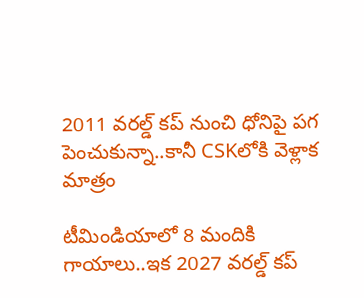2011 వ‌ర‌ల్డ్ క‌ప్ నుంచి ధోనిపై ప‌గ పెంచుకున్నా..కానీ CSKలోకి వెళ్లాక మాత్రం

టీమిండియాలో 8 మందికి గాయాలు..ఇక 2027 వ‌ర‌ల్డ్ క‌ప్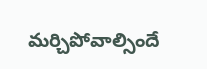మ‌ర్చిపోవాల్సిందే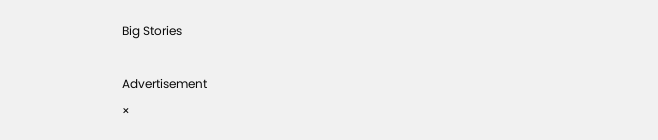Big Stories

Advertisement
×